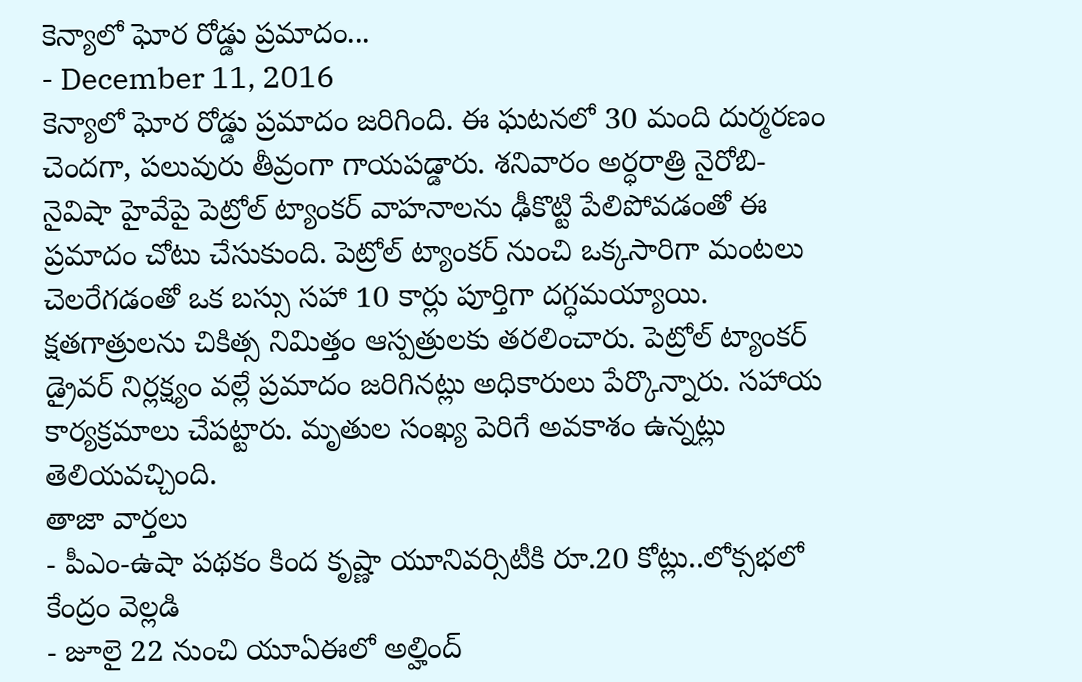కెన్యాలో ఘోర రోడ్డు ప్రమాదం...
- December 11, 2016
కెన్యాలో ఘోర రోడ్డు ప్రమాదం జరిగింది. ఈ ఘటనలో 30 మంది దుర్మరణం చెందగా, పలువురు తీవ్రంగా గాయపడ్డారు. శనివారం అర్ధరాత్రి నైరోబి-నైవిషా హైవేపై పెట్రోల్ ట్యాంకర్ వాహనాలను ఢీకొట్టి పేలిపోవడంతో ఈ ప్రమాదం చోటు చేసుకుంది. పెట్రోల్ ట్యాంకర్ నుంచి ఒక్కసారిగా మంటలు చెలరేగడంతో ఒక బస్సు సహా 10 కార్లు పూర్తిగా దగ్ధమయ్యాయి. క్షతగాత్రులను చికిత్స నిమిత్తం ఆస్పత్రులకు తరలించారు. పెట్రోల్ ట్యాంకర్ డ్రైవర్ నిర్లక్ష్యం వల్లే ప్రమాదం జరిగినట్లు అధికారులు పేర్కొన్నారు. సహాయ కార్యక్రమాలు చేపట్టారు. మృతుల సంఖ్య పెరిగే అవకాశం ఉన్నట్లు తెలియవచ్చింది.
తాజా వార్తలు
- పీఎం-ఉషా పథకం కింద కృష్ణా యూనివర్సిటీకి రూ.20 కోట్లు..లోక్సభలో కేంద్రం వెల్లడి
- జూలై 22 నుంచి యూఏఈలో అల్హింద్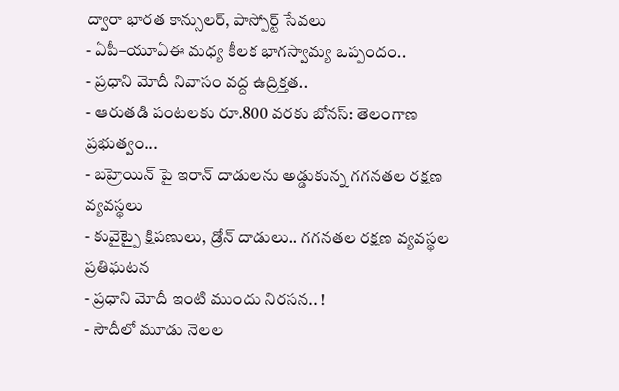ద్వారా భారత కాన్సులర్, పాస్పోర్ట్ సేవలు
- ఏపీ–యూఏఈ మధ్య కీలక భాగస్వామ్య ఒప్పందం..
- ప్రధాని మోదీ నివాసం వద్ద ఉద్రిక్తత..
- ఆరుతడి పంటలకు రూ.800 వరకు బోనస్: తెలంగాణ ప్రభుత్వం...
- బహ్రెయిన్ పై ఇరాన్ దాడులను అడ్డుకున్న గగనతల రక్షణ వ్యవస్థలు
- కువైట్పై క్షిపణులు, డ్రోన్ దాడులు.. గగనతల రక్షణ వ్యవస్థల ప్రతిఘటన
- ప్రధాని మోదీ ఇంటి ముందు నిరసన.. !
- సౌదీలో మూడు నెలల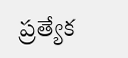ప్రత్యేక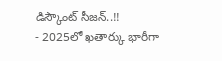డిస్కౌంట్ సీజన్..!!
- 2025లో ఖతార్కు భారీగా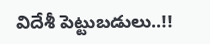విదేశీ పెట్టుబడులు..!!